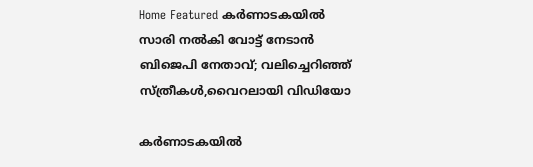Home Featured കര്‍ണാടകയില്‍ സാരി നല്‍കി വോട്ട് നേടാന്‍ ബിജെപി നേതാവ്; വലിച്ചെറിഞ്ഞ് സ്ത്രീകള്‍,വൈറലായി വിഡിയോ

കര്‍ണാടകയില്‍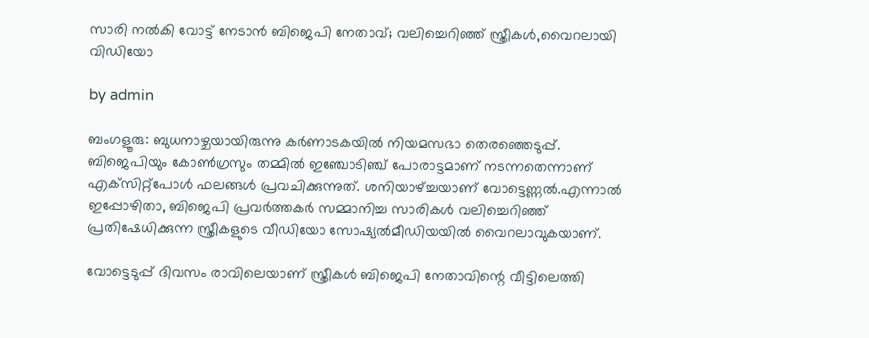സാരി നല്‍കി വോട്ട് നേടാന്‍ ബിജെപി നേതാവ്; വലിച്ചെറിഞ്ഞ് സ്ത്രീകള്‍,വൈറലായി വിഡിയോ

by admin

ബംഗളൂരു: ബുധനാഴ്ചയായിരുന്നു കര്‍ണാടകയില്‍ നിയമസഭാ തെരഞ്ഞെടുപ്പ്. ബിജെപിയും കോണ്‍ഗ്രസും തമ്മില്‍ ഇഞ്ചോടിഞ്ച് പോരാട്ടമാണ് നടന്നതെന്നാണ് എക്‌സിറ്റ്‌പോള്‍ ഫലങ്ങള്‍ പ്രവചിക്കുന്നുത്. ശനിയാഴ്ച്ചയാണ് വോട്ടെണ്ണല്‍.എന്നാല്‍ ഇപ്പോഴിതാ, ബിജെപി പ്രവര്‍ത്തകര്‍ സമ്മാനിച്ച സാരികള്‍ വലിച്ചെറിഞ്ഞ് പ്രതിഷേധിക്കുന്ന സ്ത്രീകളുടെ വീഡിയോ സോഷ്യല്‍മീഡിയയില്‍ വൈറലാവുകയാണ്.

വോട്ടെടുപ്പ് ദിവസം രാവിലെയാണ് സ്ത്രീകള്‍ ബിജെപി നേതാവിന്റെ വീട്ടിലെത്തി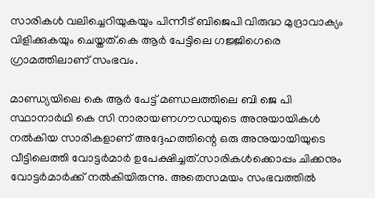സാരികള്‍ വലിച്ചെറിയുകയും പിന്നീട് ബിജെപി വിരുദ്ധ മുദ്രാവാക്യം വിളിക്കുകയും ചെയ്തത്.കെ ആര്‍ പേട്ടിലെ ഗജ്ജിഗെരെ ഗ്രാമത്തിലാണ് സംഭവം.

മാണ്ഡ്യയിലെ കെ ആര്‍ പേട്ട് മണ്ഡലത്തിലെ ബി ജെ പി സ്ഥാനാര്‍ഥി കെ സി നാരായണഗൗഡയുടെ അനുയായികള്‍ നല്‍കിയ സാരികളാണ് അദ്ദേഹത്തിന്റെ ഒരു അനുയായിയുടെ വീട്ടിലെത്തി വോട്ടര്‍മാര്‍ ഉപേക്ഷിച്ചത്.സാരികള്‍ക്കൊപ്പം ചിക്കനും വോട്ടര്‍മാര്‍ക്ക് നല്‍കിയിരുന്നു. അതെസമയം സംഭവത്തില്‍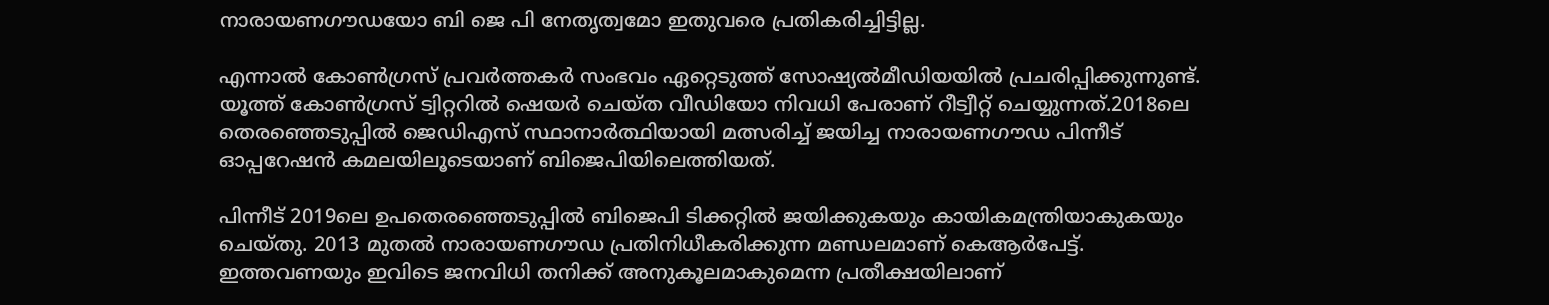നാരായണഗൗഡയോ ബി ജെ പി നേതൃത്വമോ ഇതുവരെ പ്രതികരിച്ചിട്ടില്ല.

എന്നാല്‍ കോണ്‍ഗ്രസ് പ്രവര്‍ത്തകര്‍ സംഭവം ഏറ്റെടുത്ത് സോഷ്യല്‍മീഡിയയില്‍ പ്രചരിപ്പിക്കുന്നുണ്ട്. യൂത്ത് കോണ്‍ഗ്രസ് ട്വിറ്ററില്‍ ഷെയര്‍ ചെയ്ത വീഡിയോ നിവധി പേരാണ് റീട്വീറ്റ് ചെയ്യുന്നത്.2018ലെ തെരഞ്ഞെടുപ്പില്‍ ജെഡിഎസ് സ്ഥാനാര്‍ത്ഥിയായി മത്സരിച്ച്‌ ജയിച്ച നാരായണഗൗഡ പിന്നീട് ഓപ്പറേഷന്‍ കമലയിലൂടെയാണ് ബിജെപിയിലെത്തിയത്.

പിന്നീട് 2019ലെ ഉപതെരഞ്ഞെടുപ്പില്‍ ബിജെപി ടിക്കറ്റില്‍ ജയിക്കുകയും കായികമന്ത്രിയാകുകയും ചെയ്തു. 2013 മുതല്‍ നാരായണഗൗഡ പ്രതിനിധീകരിക്കുന്ന മണ്ഡലമാണ് കെആര്‍പേട്ട്. ഇത്തവണയും ഇവിടെ ജനവിധി തനിക്ക് അനുകൂലമാകുമെന്ന പ്രതീക്ഷയിലാണ്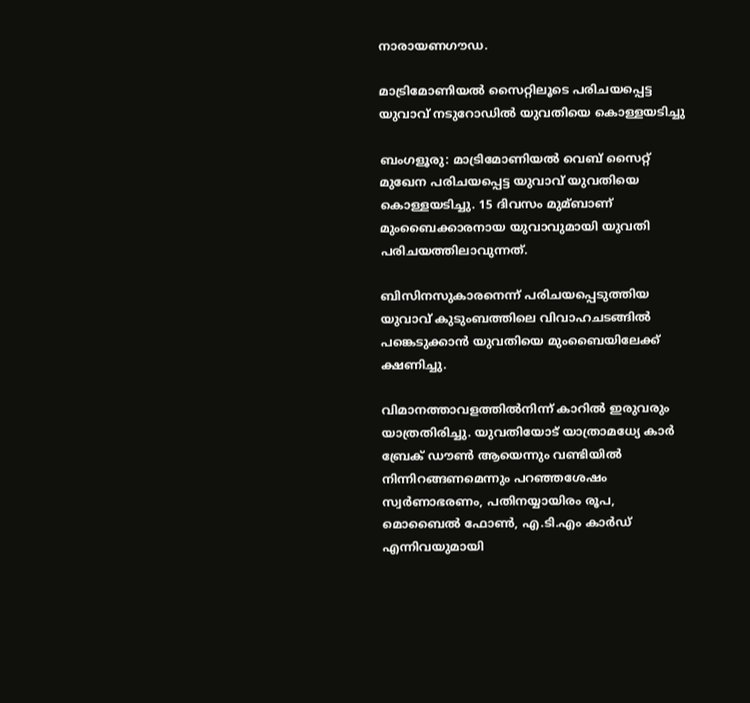നാരായണഗൗഡ.

മാട്രിമോണിയല്‍ സൈറ്റിലൂടെ പരിചയപ്പെട്ട യുവാവ് നടുറോഡില്‍ യുവതിയെ കൊള്ളയടിച്ചു

ബംഗളൂരു: മാട്രിമോണിയല്‍ വെബ് സൈറ്റ് മുഖേന പരിചയപ്പെട്ട യുവാവ് യുവതിയെ കൊള്ളയടിച്ചു. 15 ദിവസം മുമ്ബാണ് മുംബൈക്കാരനായ യുവാവുമായി യുവതി പരിചയത്തിലാവുന്നത്.

ബിസിനസുകാരനെന്ന് പരിചയപ്പെടുത്തിയ യുവാവ് കുടുംബത്തിലെ വിവാഹചടങ്ങില്‍ പങ്കെടുക്കാന്‍ യുവതിയെ മുംബൈയിലേക്ക് ക്ഷണിച്ചു.

വിമാനത്താവളത്തില്‍നിന്ന് കാറില്‍ ഇരുവരും യാത്രതിരിച്ചു. യുവതിയോട് യാത്രാമധ്യേ കാര്‍ ബ്രേക് ഡൗണ്‍ ആയെന്നും വണ്ടിയില്‍ നിന്നിറങ്ങണമെന്നും പറഞ്ഞശേഷം സ്വര്‍ണാഭരണം, പതിനയ്യായിരം രൂപ, മൊബൈല്‍ ഫോണ്‍, എ.ടി.എം കാര്‍ഡ് എന്നിവയുമായി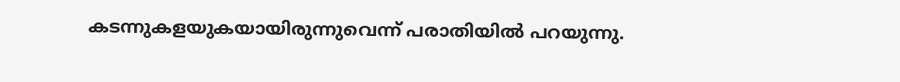കടന്നുകളയുകയായിരുന്നുവെന്ന് പരാതിയില്‍ പറയുന്നു.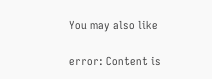You may also like

error: Content is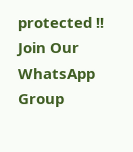protected !!
Join Our WhatsApp Group